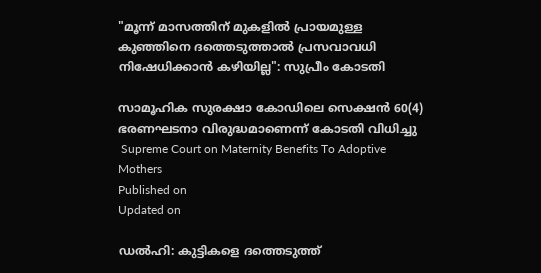"മൂന്ന് മാസത്തിന് മുകളിൽ പ്രായമുള്ള കുഞ്ഞിനെ ദത്തെടുത്താൽ പ്രസവാവധി നിഷേധിക്കാൻ കഴിയില്ല": സുപ്രീം കോടതി

സാമൂഹിക സുരക്ഷാ കോഡിലെ സെക്ഷൻ 60(4) ഭരണഘടനാ വിരുദ്ധമാണെന്ന് കോടതി വിധിച്ചു
 Supreme Court on Maternity Benefits To Adoptive Mothers
Published on
Updated on

ഡൽഹി: കുട്ടികളെ ദത്തെടുത്ത്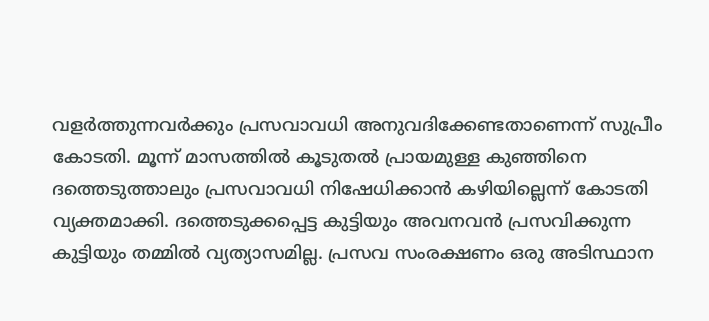വളർത്തുന്നവർക്കും പ്രസവാവധി അനുവദിക്കേണ്ടതാണെന്ന് സുപ്രീം കോടതി. മൂന്ന് മാസത്തിൽ കൂടുതൽ പ്രായമുള്ള കുഞ്ഞിനെ ദത്തെടുത്താലും പ്രസവാവധി നിഷേധിക്കാൻ കഴിയില്ലെന്ന് കോടതി വ്യക്തമാക്കി. ദത്തെടുക്കപ്പെട്ട കുട്ടിയും അവനവൻ പ്രസവിക്കുന്ന കുട്ടിയും തമ്മിൽ വ്യത്യാസമില്ല. പ്രസവ സംരക്ഷണം ഒരു അടിസ്ഥാന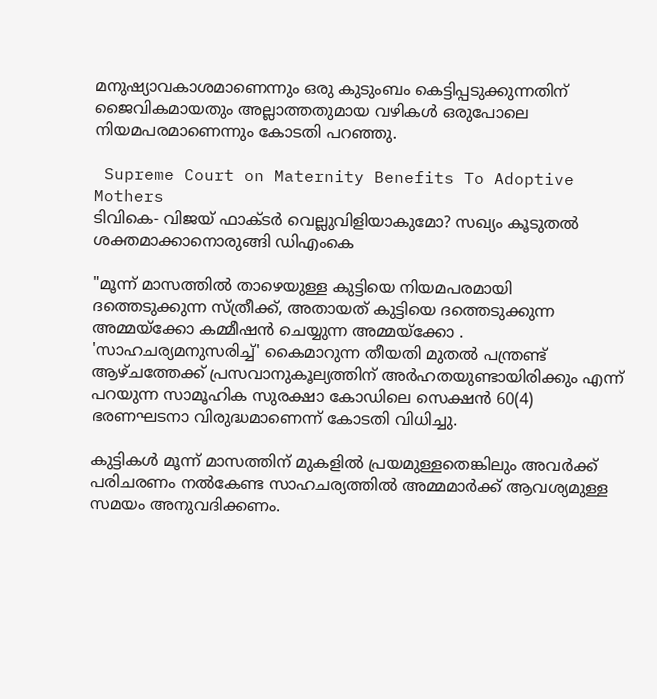മനുഷ്യാവകാശമാണെന്നും ഒരു കുടുംബം കെട്ടിപ്പടുക്കുന്നതിന് ജൈവികമായതും അല്ലാത്തതുമായ വഴികൾ ഒരുപോലെ നിയമപരമാണെന്നും കോടതി പറഞ്ഞു.

 Supreme Court on Maternity Benefits To Adoptive Mothers
ടിവികെ- വിജയ് ഫാക്ടർ വെല്ലുവിളിയാകുമോ? സഖ്യം കൂടുതൽ ശക്തമാക്കാനൊരുങ്ങി ഡിഎംകെ

"മൂന്ന് മാസത്തിൽ താഴെയുള്ള കുട്ടിയെ നിയമപരമായി ദത്തെടുക്കുന്ന സ്ത്രീക്ക്, അതായത് കുട്ടിയെ ദത്തെടുക്കുന്ന അമ്മയ്‌ക്കോ കമ്മീഷൻ ചെയ്യുന്ന അമ്മയ്‌ക്കോ . 'സാഹചര്യമനുസരിച്ച്' കൈമാറുന്ന തീയതി മുതൽ പന്ത്രണ്ട് ആഴ്ചത്തേക്ക് പ്രസവാനുകൂല്യത്തിന് അർഹതയുണ്ടായിരിക്കും എന്ന് പറയുന്ന സാമൂഹിക സുരക്ഷാ കോഡിലെ സെക്ഷൻ 60(4) ഭരണഘടനാ വിരുദ്ധമാണെന്ന് കോടതി വിധിച്ചു.

കുട്ടികൾ മൂന്ന് മാസത്തിന് മുകളിൽ പ്രയമുള്ളതെങ്കിലും അവർക്ക് പരിചരണം നൽകേണ്ട സാഹചര്യത്തിൽ അമ്മമാർക്ക് ആവശ്യമുള്ള സമയം അനുവദിക്കണം.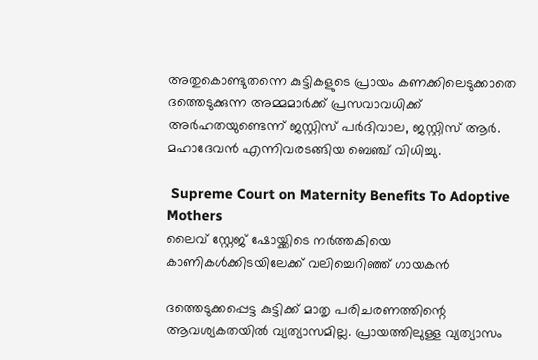അതുകൊണ്ടുതന്നെ കുട്ടികളുടെ പ്രായം കണക്കിലെടുക്കാതെ ദത്തെടുക്കുന്ന അമ്മമാർക്ക് പ്രസവാവധിക്ക് അർഹതയുണ്ടെന്ന് ജസ്റ്റിസ് പർദിവാല, ജസ്റ്റിസ് ആർ. മഹാദേവൻ എന്നിവരടങ്ങിയ ബെഞ്ച് വിധിച്ചു.

 Supreme Court on Maternity Benefits To Adoptive Mothers
ലൈവ് സ്റ്റേജ് ഷോയ്ക്കിടെ നർത്തകിയെ കാണികൾക്കിടയിലേക്ക് വലിച്ചെറിഞ്ഞ് ഗായകൻ

ദത്തെടുക്കപ്പെട്ട കുട്ടിക്ക് മാതൃ പരിചരണത്തിന്റെ ആവശ്യകതയിൽ വ്യത്യാസമില്ല. പ്രായത്തിലുള്ള വ്യത്യാസം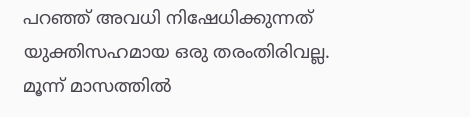പറഞ്ഞ് അവധി നിഷേധിക്കുന്നത് യുക്തിസഹമായ ഒരു തരംതിരിവല്ല. മൂന്ന് മാസത്തിൽ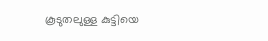കൂടുതലുള്ള കുട്ടിയെ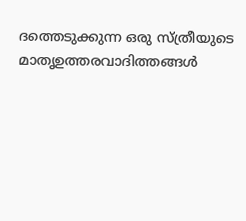ദത്തെടുക്കുന്ന ഒരു സ്ത്രീയുടെ മാതൃഉത്തരവാദിത്തങ്ങൾ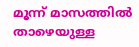മൂന്ന് മാസത്തിൽ താഴെയുള്ള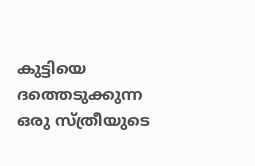കുട്ടിയെ ദത്തെടുക്കുന്ന ഒരു സ്ത്രീയുടെ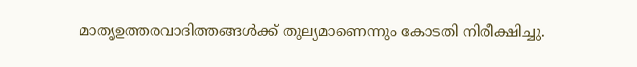മാതൃഉത്തരവാദിത്തങ്ങൾക്ക് തുല്യമാണെന്നും കോടതി നിരീക്ഷിച്ചു.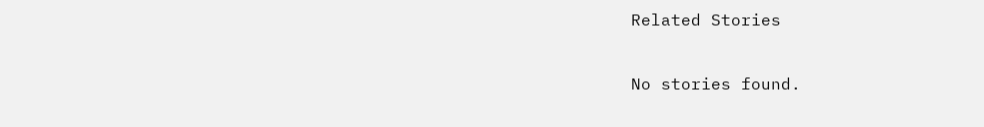Related Stories

No stories found.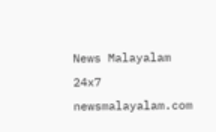News Malayalam 24x7
newsmalayalam.com